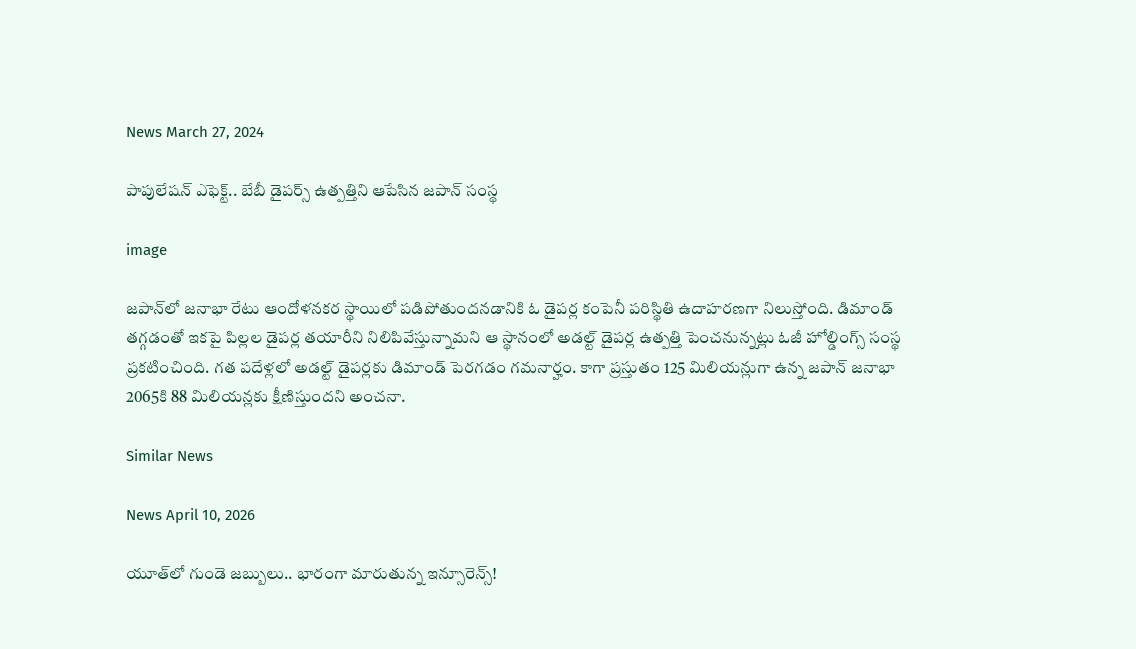News March 27, 2024

పాపులేషన్ ఎఫెక్ట్.. బేబీ డైపర్స్ ఉత్పత్తిని ఆపేసిన జపాన్ సంస్థ

image

జపాన్‌లో జనాభా రేటు ఆందోళనకర స్థాయిలో పడిపోతుందనడానికి ఓ డైపర్ల కంపెనీ పరిస్థితి ఉదాహరణగా నిలుస్తోంది. డిమాండ్ తగ్గడంతో ఇకపై పిల్లల డైపర్ల తయారీని నిలిపివేస్తున్నామని ఆ స్థానంలో అడల్ట్ డైపర్ల ఉత్పత్తి పెంచనున్నట్లు ఓజీ హోల్డింగ్స్ సంస్థ ప్రకటించింది. గత పదేళ్లలో అడల్ట్ డైపర్లకు డిమాండ్ పెరగడం గమనార్హం. కాగా ప్రస్తుతం 125 మిలియన్లుగా ఉన్న జపాన్ జనాభా 2065కి 88 మిలియన్లకు క్షీణిస్తుందని అంచనా.

Similar News

News April 10, 2026

యూత్‌లో గుండె జబ్బులు.. భారంగా మారుతున్న ఇన్సూరెన్స్!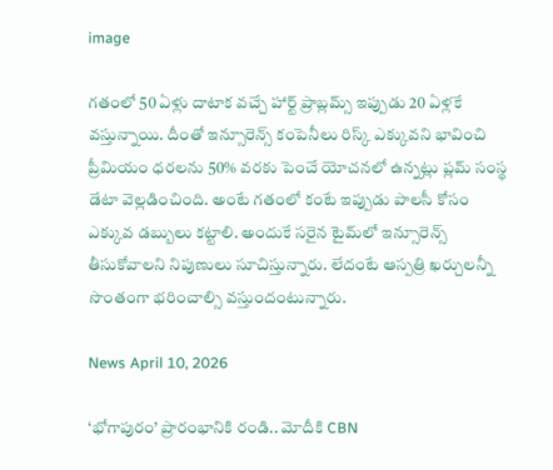image

గతంలో 50 ఏళ్లు దాటాక వచ్చే హార్ట్ ప్రాబ్లమ్స్ ఇప్పుడు 20 ఏళ్లకే వస్తున్నాయి. దీంతో ఇన్సూరెన్స్ కంపెనీలు రిస్క్ ఎక్కువని భావించి ప్రీమియం ధరలను 50% వరకు పెంచే యోచనలో ఉన్నట్లు ప్లమ్ సంస్థ డేటా వెల్లడించింది. అంటే గతంలో కంటే ఇప్పుడు పాలసీ కోసం ఎక్కువ డబ్బులు కట్టాలి. అందుకే సరైన టైమ్‌లో ఇన్సూరెన్స్ తీసుకోవాలని నిపుణులు సూచిస్తున్నారు. లేదంటే ఆస్పత్రి ఖర్చులన్నీ సొంతంగా భరించాల్సి వస్తుందంటున్నారు.

News April 10, 2026

‘భోగాపురం’ ప్రారంభానికి రండి.. మోదీకి CBN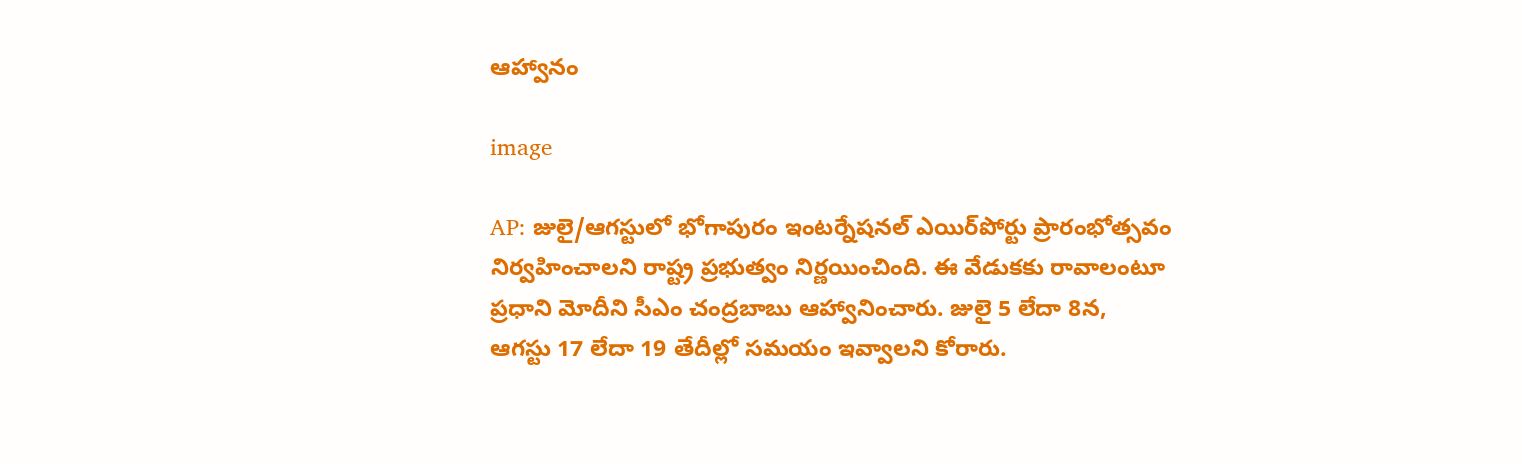ఆహ్వానం

image

AP: జులై/ఆగస్టులో భోగాపురం ఇంటర్నేషనల్ ఎయిర్‌పోర్టు ప్రారంభోత్సవం నిర్వహించాలని రాష్ట్ర ప్రభుత్వం నిర్ణయించింది. ఈ వేడుకకు రావాలంటూ ప్రధాని మోదీని సీఎం చంద్రబాబు ఆహ్వానించారు. జులై 5 లేదా 8న, ఆగస్టు 17 లేదా 19 తేదీల్లో సమయం ఇవ్వాలని కోరారు.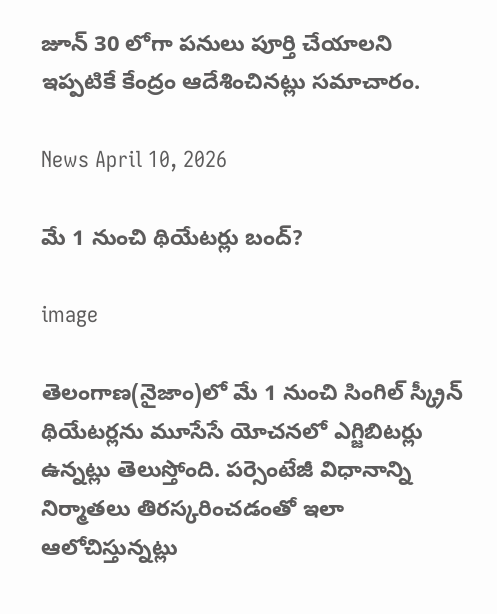జూన్ 30 లోగా పనులు పూర్తి చేయాలని ఇప్పటికే కేంద్రం ఆదేశించినట్లు సమాచారం.

News April 10, 2026

మే 1 నుంచి థియేటర్లు బంద్?

image

తెలంగాణ(నైజాం)లో మే 1 నుంచి సింగిల్ స్క్రీన్ థియేటర్లను మూసేసే యోచనలో ఎగ్జిబిటర్లు ఉన్నట్లు తెలుస్తోంది. పర్సెంటేజీ విధానాన్ని నిర్మాతలు తిరస్కరించడంతో ఇలా ఆలోచిస్తున్నట్లు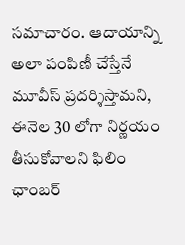సమాచారం. ఆదాయాన్ని అలా పంపిణీ చేస్తేనే మూవీస్ ప్రదర్శిస్తామని, ఈనెల 30 లోగా నిర్ణయం తీసుకోవాలని ఫిలిం ఛాంబర్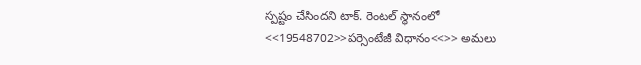స్పష్టం చేసిందని టాక్. రెంటల్ స్థానంలో <<19548702>>పర్సెంటేజీ విధానం<<>> అమలు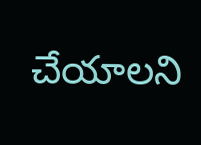చేయాలని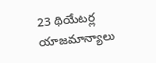23 థియేటర్ల యాజమాన్యాలు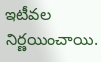ఇటీవల నిర్ణయించాయి.